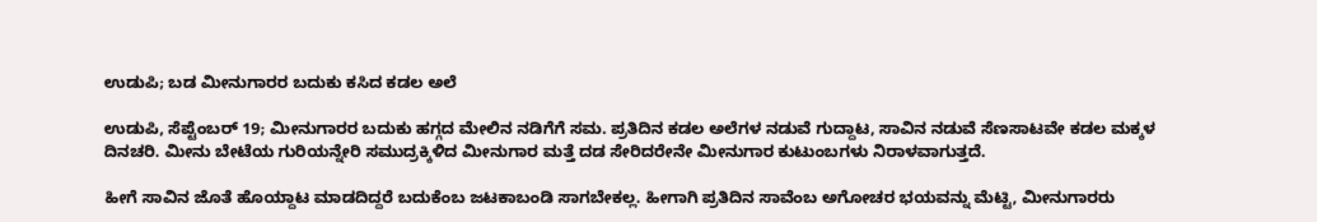ಉಡುಪಿ; ಬಡ ಮೀನುಗಾರರ ಬದುಕು ಕಸಿದ ಕಡಲ ಅಲೆ

ಉಡುಪಿ, ಸೆಪ್ಟೆಂಬರ್ 19; ಮೀನುಗಾರರ ಬದುಕು ಹಗ್ಗದ ಮೇಲಿನ ನಡಿಗೆಗೆ ಸಮ. ಪ್ರತಿದಿನ ಕಡಲ ಅಲೆಗಳ ನಡುವೆ ಗುದ್ದಾಟ, ಸಾವಿನ ನಡುವೆ ಸೆಣಸಾಟವೇ ಕಡಲ ಮಕ್ಕಳ ದಿನಚರಿ. ಮೀನು ಬೇಟೆಯ ಗುರಿಯನ್ನೇರಿ ಸಮುದ್ರಕ್ಕಿಳಿದ ಮೀನುಗಾರ ಮತ್ತೆ ದಡ ಸೇರಿದರೇನೇ ಮೀನುಗಾರ ಕುಟುಂಬಗಳು ನಿರಾಳವಾಗುತ್ತದೆ.

ಹೀಗೆ ಸಾವಿನ ಜೊತೆ ಹೊಯ್ದಾಟ ಮಾಡದಿದ್ದರೆ ಬದುಕೆಂಬ ಜಟಕಾಬಂಡಿ ಸಾಗಬೇಕಲ್ಲ. ಹೀಗಾಗಿ ಪ್ರತಿದಿನ ಸಾವೆಂಬ ಅಗೋಚರ ಭಯವನ್ನು ಮೆಟ್ಟಿ, ಮೀನುಗಾರರು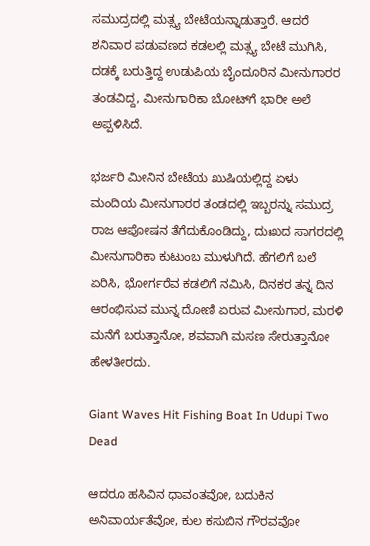ಸಮುದ್ರದಲ್ಲಿ ಮತ್ಸ್ಯ ಬೇಟೆಯನ್ನಾಡುತ್ತಾರೆ. ಆದರೆ ಶನಿವಾರ ಪಡುವಣದ ಕಡಲಲ್ಲಿ ಮತ್ಸ್ಯ ಬೇಟೆ ಮುಗಿಸಿ, ದಡಕ್ಕೆ ಬರುತ್ತಿದ್ದ ಉಡುಪಿಯ ಬೈಂದೂರಿನ ಮೀನುಗಾರರ ತಂಡವಿದ್ದ, ಮೀನುಗಾರಿಕಾ ಬೋಟ್‌ಗೆ ಭಾರೀ ಅಲೆ ಅಪ್ಪಳಿಸಿದೆ.

ಭರ್ಜರಿ ಮೀನಿನ ಬೇಟೆಯ ಖುಷಿಯಲ್ಲಿದ್ದ ಏಳು ಮಂದಿಯ ಮೀನುಗಾರರ ತಂಡದಲ್ಲಿ ಇಬ್ಬರನ್ನು ಸಮುದ್ರ ರಾಜ ಆಪೋಷನ ತೆಗೆದುಕೊಂಡಿದ್ದು, ದುಃಖದ ಸಾಗರದಲ್ಲಿ ಮೀನುಗಾರಿಕಾ ಕುಟುಂಬ ಮುಳುಗಿದೆ. ಹೆಗಲಿಗೆ ಬಲೆ ಏರಿಸಿ, ಭೋರ್ಗರೆವ ಕಡಲಿಗೆ ನಮಿಸಿ, ದಿನಕರ ತನ್ನ ದಿನ ಆರಂಭಿಸುವ ಮುನ್ನ ದೋಣಿ ಏರುವ ಮೀನುಗಾರ, ಮರಳಿ ಮನೆಗೆ ಬರುತ್ತಾನೋ, ಶವವಾಗಿ ಮಸಣ ಸೇರುತ್ತಾನೋ ಹೇಳತೀರದು.

Giant Waves Hit Fishing Boat In Udupi Two Dead

ಆದರೂ ಹಸಿವಿನ ಧಾವಂತವೋ, ಬದುಕಿನ ಅನಿವಾರ್ಯತೆವೋ, ಕುಲ ಕಸುಬಿನ ಗೌರವವೋ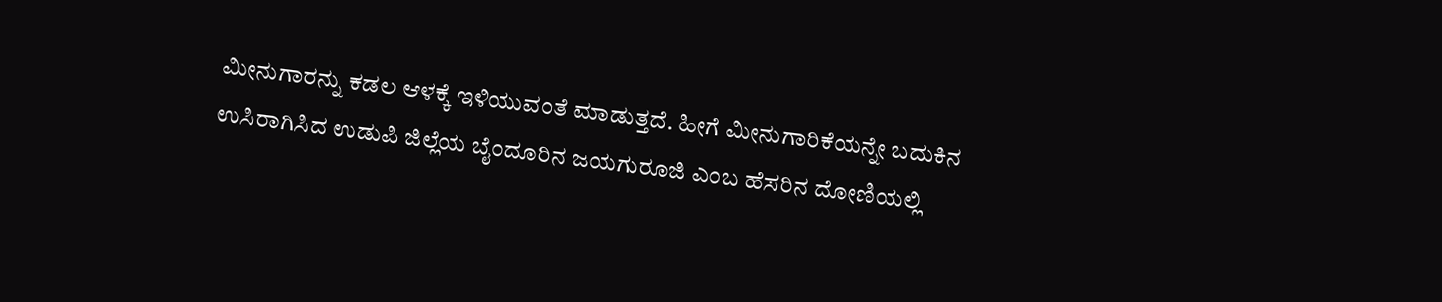ಮೀನುಗಾರನ್ನು ಕಡಲ ಆಳಕ್ಕೆ ಇಳಿಯುವಂತೆ ಮಾಡುತ್ತದೆ. ಹೀಗೆ ಮೀನುಗಾರಿಕೆಯನ್ನೇ ಬದುಕಿನ ಉಸಿರಾಗಿಸಿದ ಉಡುಪಿ ಜಿಲ್ಲೆಯ ಬೈಂದೂರಿನ ಜಯಗುರೂಜಿ ಎಂಬ ಹೆಸರಿನ ದೋಣಿಯಲ್ಲಿ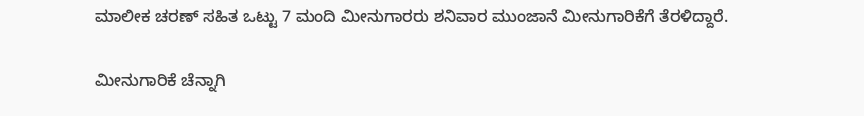ಮಾಲೀಕ ಚರಣ್ ಸಹಿತ ಒಟ್ಟು 7 ಮಂದಿ ಮೀನುಗಾರರು ಶನಿವಾರ ಮುಂಜಾನೆ ಮೀನುಗಾರಿಕೆಗೆ ತೆರಳಿದ್ದಾರೆ.

ಮೀನುಗಾರಿಕೆ ಚೆನ್ನಾಗಿ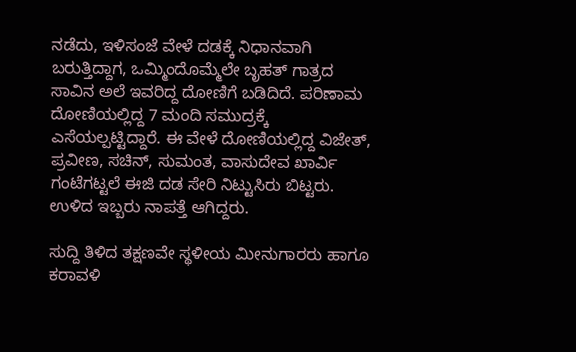ನಡೆದು, ಇಳಿಸಂಜೆ ವೇಳೆ ದಡಕ್ಕೆ ನಿಧಾನವಾಗಿ ಬರುತ್ತಿದ್ದಾಗ, ಒಮ್ಮಿಂದೊಮ್ಮೆಲೇ ಬೃಹತ್ ಗಾತ್ರದ ಸಾವಿನ ಅಲೆ ಇವರಿದ್ದ ದೋಣಿಗೆ ಬಡಿದಿದೆ. ಪರಿಣಾಮ ದೋಣಿಯಲ್ಲಿದ್ದ 7 ಮಂದಿ ಸಮುದ್ರಕ್ಕೆ ಎಸೆಯಲ್ಪಟ್ಟಿದ್ದಾರೆ. ಈ ವೇಳೆ ದೋಣಿಯಲ್ಲಿದ್ದ ವಿಜೇತ್, ಪ್ರವೀಣ, ಸಚಿನ್, ಸುಮಂತ, ವಾಸುದೇವ ಖಾರ್ವಿ ಗಂಟೆಗಟ್ಟಲೆ ಈಜಿ ದಡ ಸೇರಿ ನಿಟ್ಟುಸಿರು ಬಿಟ್ಟರು. ಉಳಿದ ಇಬ್ಬರು ನಾಪತ್ತೆ ಆಗಿದ್ದರು.

ಸುದ್ದಿ ತಿಳಿದ ತಕ್ಷಣವೇ ಸ್ಥಳೀಯ ಮೀನುಗಾರರು ಹಾಗೂ ಕರಾವಳಿ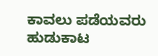ಕಾವಲು ಪಡೆಯವರು ಹುಡುಕಾಟ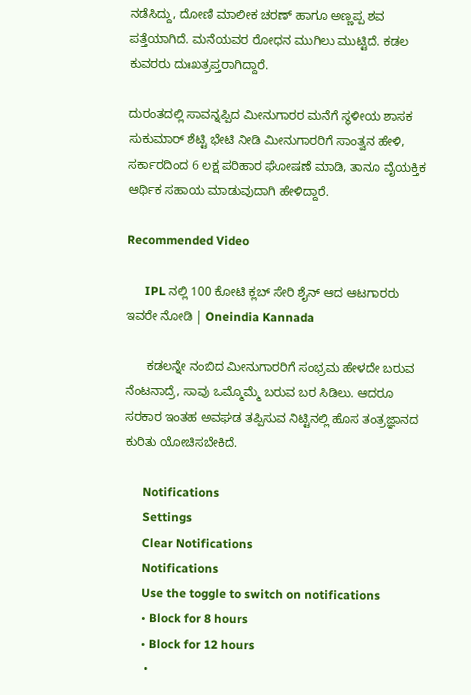ನಡೆಸಿದ್ದು, ದೋಣಿ ಮಾಲೀಕ ಚರಣ್ ಹಾಗೂ ಅಣ್ಣಪ್ಪ ಶವ ಪತ್ತೆಯಾಗಿದೆ. ಮನೆಯವರ ರೋಧನ ಮುಗಿಲು ಮುಟ್ಟಿದೆ. ಕಡಲ ಕುವರರು ದುಃಖತ್ರಪ್ತರಾಗಿದ್ದಾರೆ.

ದುರಂತದಲ್ಲಿ ಸಾವನ್ನಪ್ಪಿದ ಮೀನುಗಾರರ ಮನೆಗೆ ಸ್ಥಳೀಯ ಶಾಸಕ ಸುಕುಮಾರ್ ಶೆಟ್ಟಿ ಭೇಟಿ ನೀಡಿ ಮೀನುಗಾರರಿಗೆ ಸಾಂತ್ವನ ಹೇಳಿ, ಸರ್ಕಾರದಿಂದ 6 ಲಕ್ಷ ಪರಿಹಾರ ಘೋಷಣೆ ಮಾಡಿ, ತಾನೂ ವೈಯಕ್ತಿಕ ಆರ್ಥಿಕ ಸಹಾಯ ಮಾಡುವುದಾಗಿ ಹೇಳಿದ್ದಾರೆ.

Recommended Video

      IPL ನಲ್ಲಿ 100 ಕೋಟಿ ಕ್ಲಬ್ ಸೇರಿ ಶೈನ್ ಆದ ಆಟಗಾರರು ಇವರೇ ನೋಡಿ | Oneindia Kannada

      ಕಡಲನ್ನೇ ನಂಬಿದ ಮೀನುಗಾರರಿಗೆ ಸಂಭ್ರಮ ಹೇಳದೇ ಬರುವ ನೆಂಟನಾದ್ರೆ, ಸಾವು ಒಮ್ಮೊಮ್ಮೆ ಬರುವ ಬರ ಸಿಡಿಲು. ಆದರೂ ಸರಕಾರ ಇಂತಹ ಅವಘಡ ತಪ್ಪಿಸುವ ನಿಟ್ಟಿನಲ್ಲಿ ಹೊಸ ತಂತ್ರಜ್ಞಾನದ ಕುರಿತು ಯೋಚಿಸಬೇಕಿದೆ.

      Notifications
      Settings
      Clear Notifications
      Notifications
      Use the toggle to switch on notifications
      • Block for 8 hours
      • Block for 12 hours
      •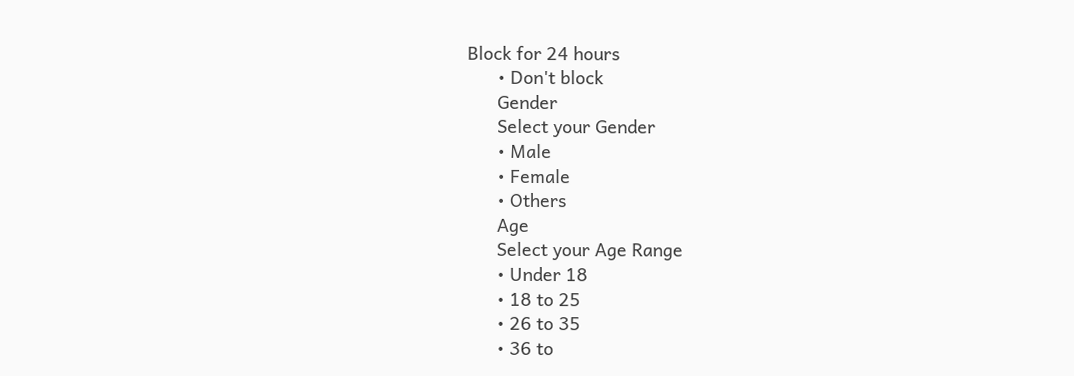Block for 24 hours
      • Don't block
      Gender
      Select your Gender
      • Male
      • Female
      • Others
      Age
      Select your Age Range
      • Under 18
      • 18 to 25
      • 26 to 35
      • 36 to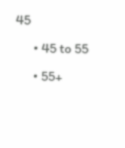45
      • 45 to 55
      • 55+